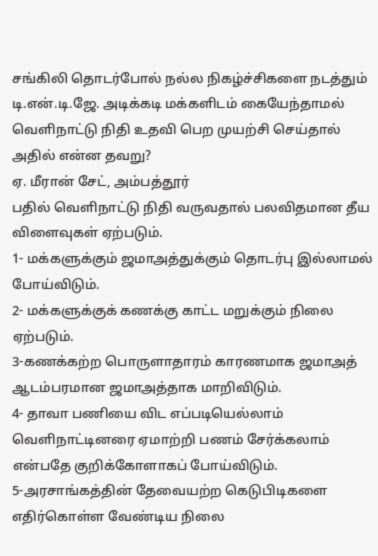சங்கிலி தொடர்போல் நல்ல நிகழ்ச்சிகளை நடத்தும் டி.என்.டி.ஜே. அடிக்கடி மக்களிடம் கையேந்தாமல் வெளிநாட்டு நிதி உதவி பெற முயற்சி செய்தால் அதில் என்ன தவறு?
ஏ. மீரான் சேட், அம்பத்தூர்
பதில் வெளிநாட்டு நிதி வருவதால் பலவிதமான தீய விளைவுகள் ஏற்படும்.
1- மக்களுக்கும் ஜமாஅத்துக்கும் தொடர்பு இல்லாமல் போய்விடும்.
2- மக்களுக்குக் கணக்கு காட்ட மறுக்கும் நிலை ஏற்படும்.
3-கணக்கற்ற பொருளாதாரம் காரணமாக ஜமாஅத் ஆடம்பரமான ஜமாஅத்தாக மாறிவிடும்.
4- தாவா பணியை விட எப்படியெல்லாம் வெளிநாட்டினரை ஏமாற்றி பணம் சேர்க்கலாம் என்பதே குறிக்கோளாகப் போய்விடும்.
5-அரசாங்கத்தின் தேவையற்ற கெடுபிடிகளை எதிர்கொள்ள வேண்டிய நிலை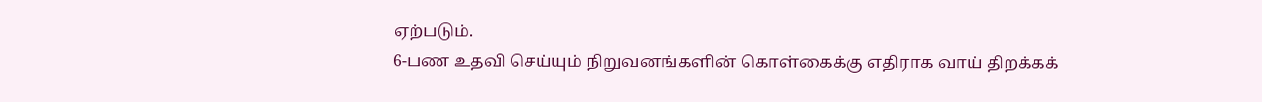ஏற்படும்.
6-பண உதவி செய்யும் நிறுவனங்களின் கொள்கைக்கு எதிராக வாய் திறக்கக்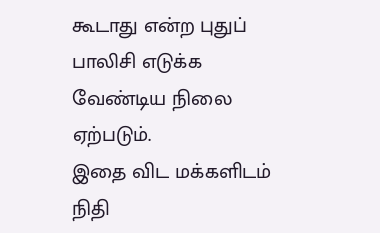கூடாது என்ற புதுப் பாலிசி எடுக்க வேண்டிய நிலை ஏற்படும்.
இதை விட மக்களிடம் நிதி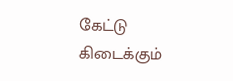கேட்டு கிடைக்கும்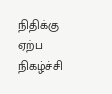நிதிக்கு ஏற்ப நிகழ்ச்சி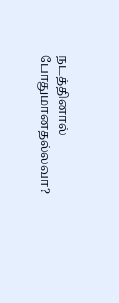நடத்தினால் போதுமானதல்லவா?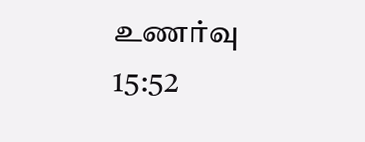உணர்வு 15:52